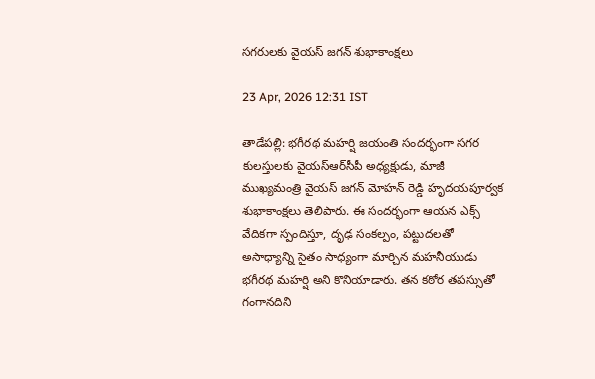సగరులకు వైయ‌స్ జగన్ శుభాకాంక్షలు

23 Apr, 2026 12:31 IST

తాడేపల్లి: భగీరథ మహర్షి జయంతి సందర్భంగా సగర కులస్తులకు వైయ‌స్ఆర్‌సీపీ అధ్యక్షుడు, మాజీ ముఖ్యమంత్రి వైయ‌స్ జ‌గ‌న్ మోహ‌న్ రెడ్డి హృదయపూర్వక శుభాకాంక్షలు తెలిపారు. ఈ సందర్భంగా ఆయన ఎక్స్ వేదికగా స్పందిస్తూ, దృఢ సంకల్పం, పట్టుదలతో అసాధ్యాన్ని సైతం సాధ్యంగా మార్చిన మహనీయుడు భగీరథ మహర్షి అని కొనియాడారు. తన కఠోర తపస్సుతో గంగానదిని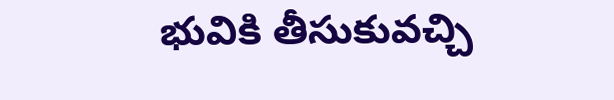భువికి తీసుకువచ్చి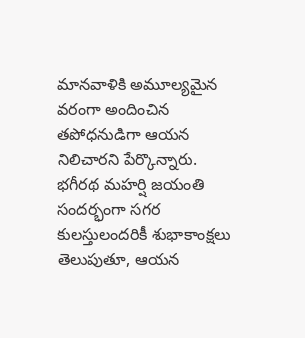మానవాళికి అమూల్యమైన వరంగా అందించిన తపోధనుడిగా ఆయన నిలిచారని పేర్కొన్నారు. భగీరథ మహర్షి జయంతి సందర్భంగా సగర కులస్తులందరికీ శుభాకాంక్షలు తెలుపుతూ, ఆయన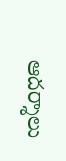ఆదర్శాలు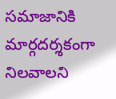సమాజానికి మార్గదర్శకంగా నిలవాలని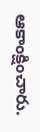ఆకాంక్షించారు.